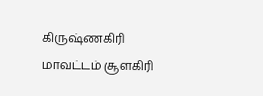கிருஷ்ணகிரி மாவட்டம் சூளகிரி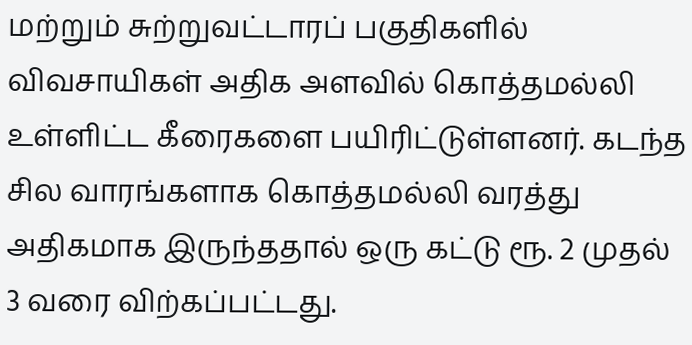மற்றும் சுற்றுவட்டாரப் பகுதிகளில் விவசாயிகள் அதிக அளவில் கொத்தமல்லி உள்ளிட்ட கீரைகளை பயிரிட்டுள்ளனர். கடந்த சில வாரங்களாக கொத்தமல்லி வரத்து அதிகமாக இருந்ததால் ஒரு கட்டு ரூ. 2 முதல் 3 வரை விற்கப்பட்டது.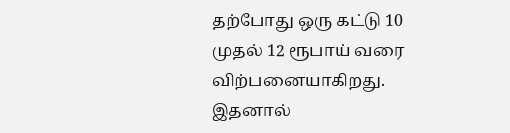தற்போது ஒரு கட்டு 10 முதல் 12 ரூபாய் வரை விற்பனையாகிறது. இதனால்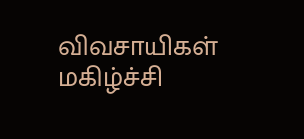விவசாயிகள் மகிழ்ச்சி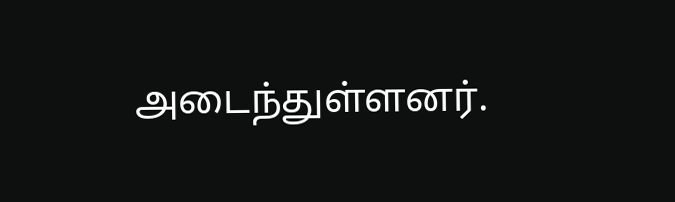அடைந்துள்ளனர்.